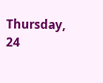Thursday, 24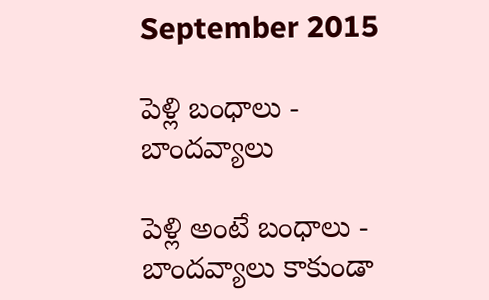September 2015

పెళ్లి బంధాలు - బాందవ్యాలు

పెళ్లి అంటే బంధాలు - బాందవ్యాలు కాకుండా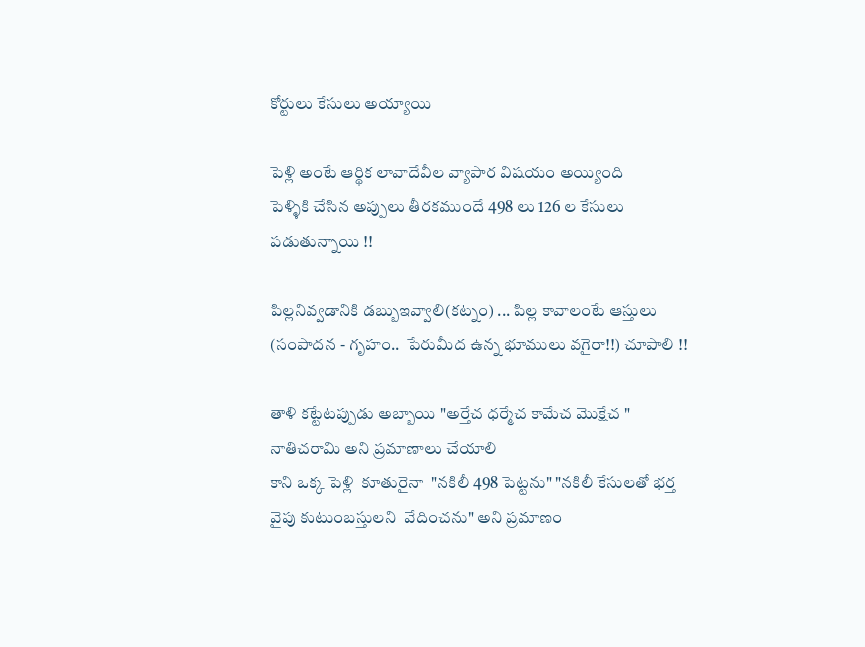కోర్టులు కేసులు అయ్యాయి

పెళ్లి అంటే ఆర్థిక లావాదేవీల వ్యాపార విషయం అయ్యింది
పెళ్ళికి చేసిన అప్పులు తీరకముందే 498 లు 126 ల కేసులు పడుతున్నాయి !!

పిల్లనివ్వడానికి డబ్బుఇవ్వాలి(కట్నం) ... పిల్ల కావాలంటే ఆస్తులు (సంపాదన - గృహం..  పేరుమీద ఉన్న భూములు వగైరా!!) చూపాలి !!

తాళి కట్టేటప్పుడు అబ్బాయి "అర్తేచ ధర్మేచ కామేచ మొక్షేచ " నాతిచరామి అని ప్రమాణాలు చేయాలి
కాని ఒక్క పెళ్లి  కూతురైనా  "నకిలీ 498 పెట్టను" "నకిలీ కేసులతో భర్త వైపు కుటుంబస్తులని  వేదించను" అని ప్రమాణం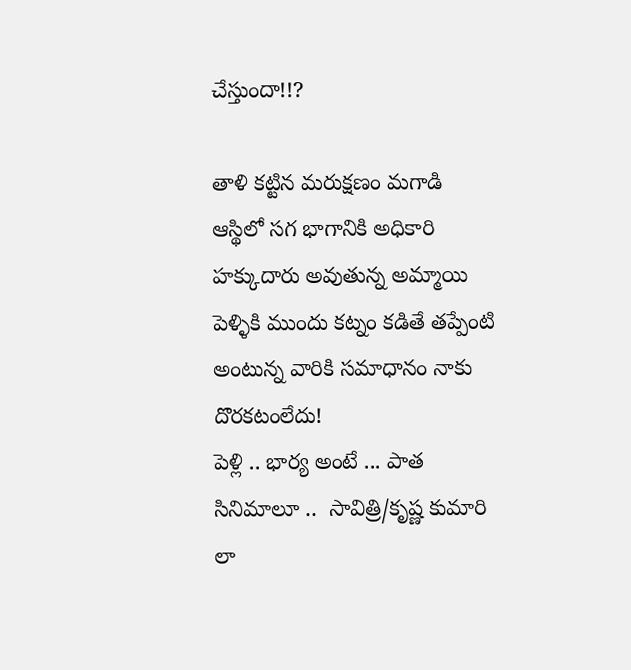చేస్తుందా!!?

తాళి కట్టిన మరుక్షణం మగాడి ఆస్థిలో సగ భాగానికి అధికారి హక్కుదారు అవుతున్న అమ్మాయి పెళ్ళికి ముందు కట్నం కడితే తప్పేంటి అంటున్న వారికి సమాధానం నాకు దొరకటంలేదు!
పెళ్లి .. భార్య అంటే ... పాత సినిమాలూ ..  సావిత్రి/కృష్ణ కుమారి లా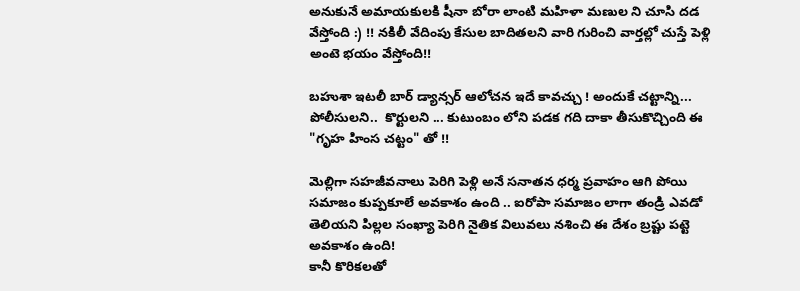అనుకునే అమాయకులకి షీనా బోరా లాంటి మహిళా మణుల ని చూసి దడ వేస్తోంది :) !! నకిలీ వేదింపు కేసుల బాదితలని వారి గురించి వార్తల్లో చుస్తే పెళ్లి అంటె భయం వేస్తోంది!!

బహుశా ఇటలీ బార్ డ్యాన్సర్ ఆలోచన ఇదే కావచ్చు ! అందుకే చట్టాన్ని...  పోలీసులని..  కొర్టులని ... కుటుంబం లోని పడక గది దాకా తీసుకొచ్చింది ఈ "గృహ హింస చట్టం" తో !!

మెల్లిగా సహజీవనాలు పెరిగి పెళ్లి అనే సనాతన ధర్మ ప్రవాహం ఆగి పోయి సమాజం కుప్పకూలే అవకాశం ఉంది .. ఐరోపా సమాజం లాగా తండ్రి ఎవడో తెలియని పిల్లల సంఖ్యా పెరిగి నైతిక విలువలు నశించి ఈ దేశం బ్రష్టు పట్టె అవకాశం ఉంది!
కానీ కొరికలతో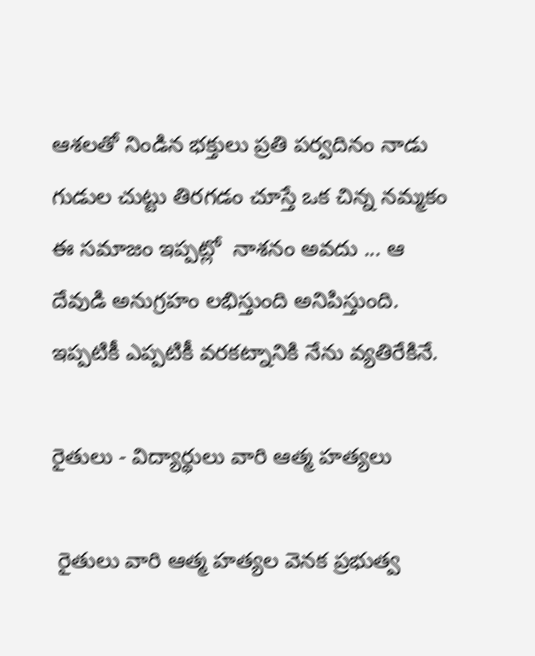ఆశలతో నిండిన భక్తులు ప్రతి పర్వదినం నాడు గుడుల చుట్టు తిరగడం చూస్తే ఒక చిన్న నమ్మకం ఈ సమాజం ఇప్పట్లో  నాశనం అవదు ... ఆ దేవుడి అనుగ్రహం లభిస్తుంది అనిపిస్తుంది.
ఇప్పటికీ ఎప్పటికీ వరకట్నానికి నేను వ్యతిరేకినే.

రైతులు - విద్యార్థులు వారి ఆత్మ హత్యలు

 రైతులు వారి ఆత్మ హత్యల వెనక ప్రభుత్వ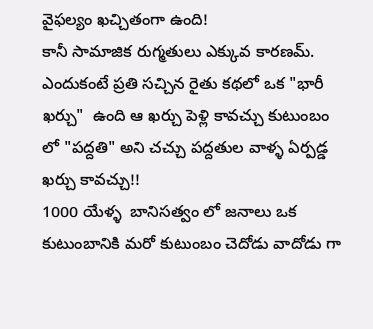వైఫల్యం ఖచ్చితంగా ఉంది!
కానీ సామాజిక రుగ్మతులు ఎక్కువ కారణమ్. ఎందుకంటే ప్రతి సచ్చిన రైతు కథలో ఒక "భారీ ఖర్చు"  ఉంది ఆ ఖర్చు పెళ్లి కావచ్చు కుటుంబం లో "పద్దతి" అని చచ్చు పద్దతుల వాళ్ళ ఏర్పడ్డ ఖర్చు కావచ్చు!!
1000 యేళ్ళ  బానిసత్వం లో జనాలు ఒక కుటుంబానికి మరో కుటుంబం చెదోడు వాదోడు గా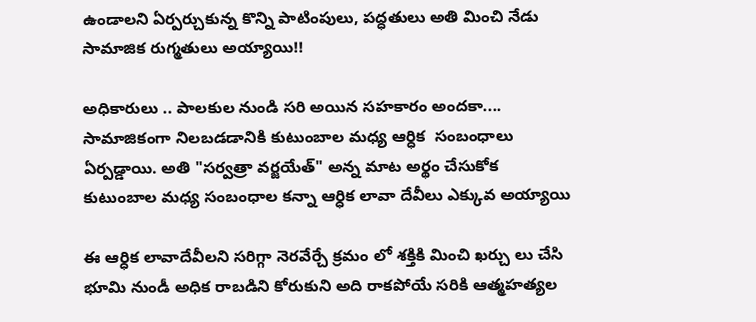ఉండాలని ఏర్పర్చుకున్న కొన్ని పాటింపులు, పద్ధతులు అతి మించి నేడు సామాజిక రుగ్మతులు అయ్యాయి!!

అధికారులు .. పాలకుల నుండి సరి అయిన సహకారం అందకా....  సామాజికంగా నిలబడడానికి కుటుంబాల మధ్య ఆర్ధిక  సంబంధాలు ఏర్పడ్డాయి. అతి "సర్వత్రా వర్జయేత్" అన్న మాట అర్థం చేసుకోక కుటుంబాల మధ్య సంబంధాల కన్నా ఆర్ధిక లావా దేవీలు ఎక్కువ అయ్యాయి

ఈ ఆర్ధిక లావాదేవీలని సరిగ్గా నెరవేర్చే క్రమం లో శక్తికి మించి ఖర్చు లు చేసి భూమి నుండీ అధిక రాబడిని కోరుకుని అది రాకపోయే సరికి ఆత్మహత్యల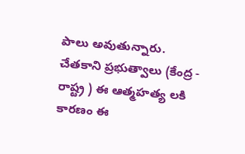పాలు అవుతున్నారు.
చేతకాని ప్రభుత్వాలు (కేంద్ర - రాష్ట్ర ) ఈ ఆత్మహత్య లకి కారణం ఈ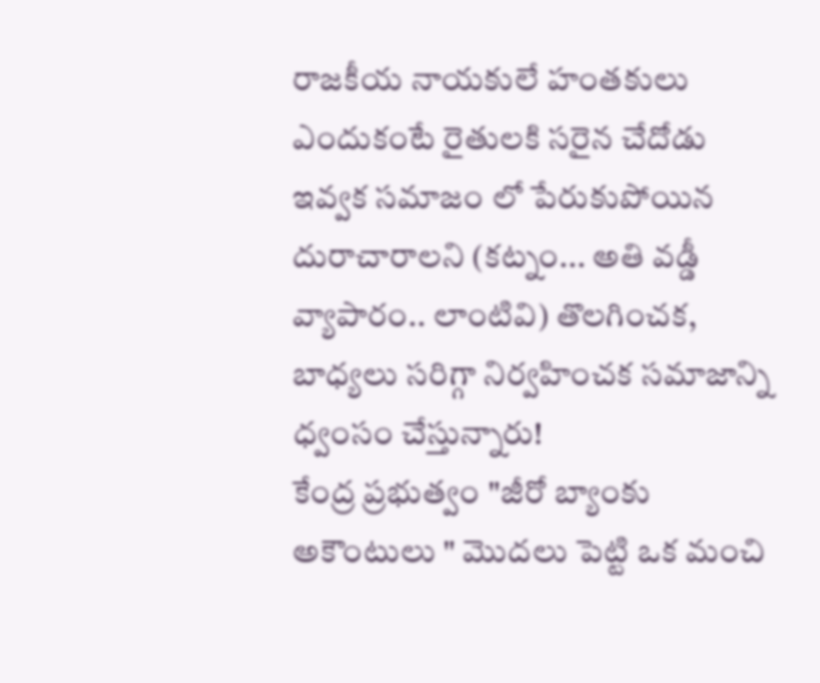రాజకీయ నాయకులే హంతకులు ఎందుకంటే రైతులకి సరైన చేదోడు  ఇవ్వక సమాజం లో పేరుకుపోయిన దురాచారాలని (కట్నం... అతి వడ్డీ వ్యాపారం.. లాంటివి) తొలగించక, బాధ్యలు సరిగ్గా నిర్వహించక సమాజాన్ని ధ్వంసం చేస్తున్నారు!
కేంద్ర ప్రభుత్వం "జీరో బ్యాంకు అకౌంటులు " మొదలు పెట్టి ఒక మంచి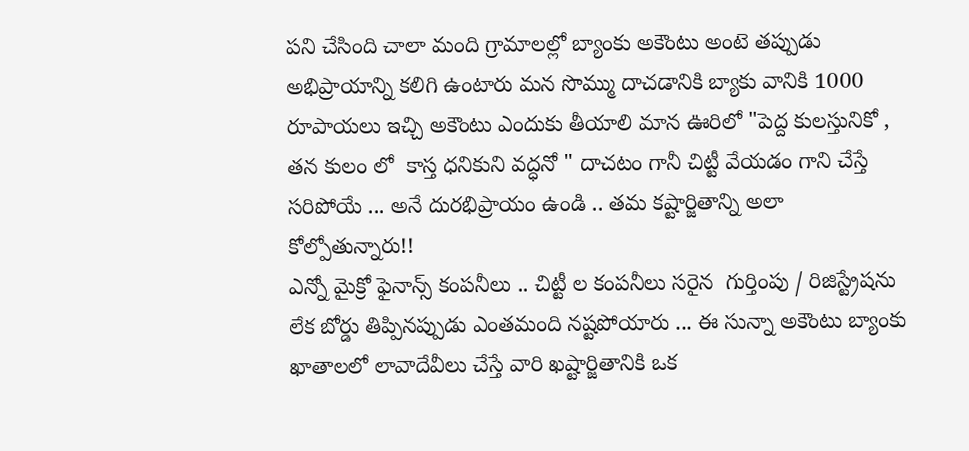పని చేసింది చాలా మంది గ్రామాలల్లో బ్యాంకు అకౌంటు అంటె తప్పుడు అభిప్రాయాన్ని కలిగి ఉంటారు మన సొమ్ము దాచడానికి బ్యాకు వానికి 1000 రూపాయలు ఇచ్చి అకౌంటు ఎందుకు తీయాలి మాన ఊరిలో "పెద్ద కులస్తునికో , తన కులం లో  కాస్త ధనికుని వద్ధనో " దాచటం గానీ చిట్టీ వేయడం గాని చేస్తే సరిపోయే ... అనే దురభిప్రాయం ఉండి .. తమ కష్టార్జితాన్ని అలా కోల్పోతున్నారు!!
ఎన్నో మైక్రో ఫైనాన్స్ కంపనీలు .. చిట్టీ ల కంపనీలు సరైన  గుర్తింపు / రిజిస్ట్రేషను లేక బోర్డు తిప్పినప్పుడు ఎంతమంది నష్టపోయారు ... ఈ సున్నా అకౌంటు బ్యాంకు ఖాతాలలో లావాదేవీలు చేస్తే వారి ఖష్టార్జితానికి ఒక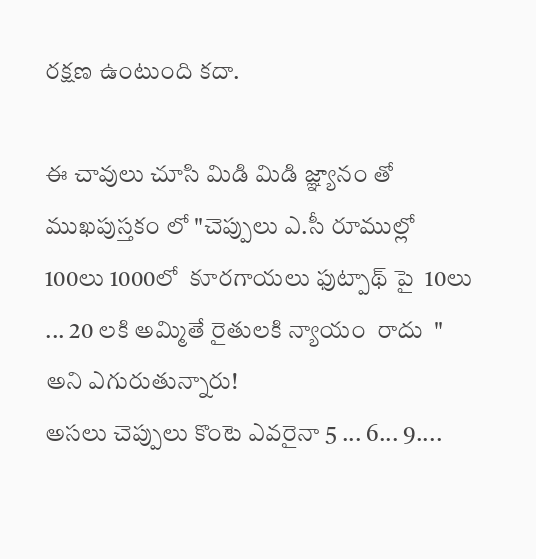రక్షణ ఉంటుంది కదా.

ఈ చావులు చూసి మిడి మిడి జ్ఞ్యానం తో ముఖపుస్తకం లో "చెప్పులు ఎ.సీ రూముల్లో 100లు 1000లో  కూరగాయలు ఫుట్పాథ్ పై  10లు  ... 20 లకి అమ్మితే రైతులకి న్యాయం  రాదు  " అని ఎగురుతున్నారు!
అసలు చెప్పులు కొంటె ఎవరైనా 5 ... 6... 9....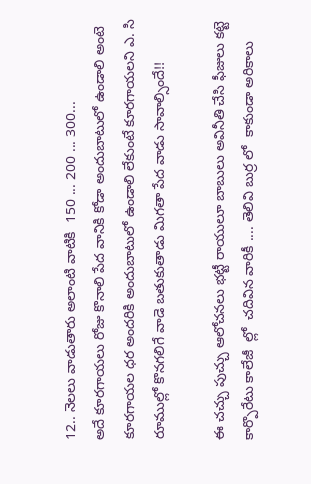12.. నెలలు వాడుతారు అలాంటి వాటికి  150 ... 200 ... 300...
అదే కూరగాయలు రోజు కొనాలి పేద వానికి కోడా అందుబాటులో ఉండాలి అంటె కూరగాయల ధర అందరికి అందుబాటులో ఉండాలి లేకుంటే కూరగాయలని ఎ. సి రూముల్లో కొనగలిగే వాడె బతుకుతాడు మిగతా పేద వాడు సావాల్సిందే!!

ఈ చచ్చు పుచ్చు ఆలోచనలు భట్టీ రాయులూ బాబులు అవినీతి చేసి ఫీజులు కట్టె కార్పొరేటు కాలేజీ  ల్లో  చదివిన వారికీ .... తెలివి బుర్ర లో  కాకుండా అరికాలు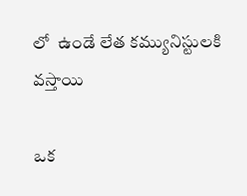లో  ఉండే లేత కమ్యునిస్టులకి వస్తాయి

ఒక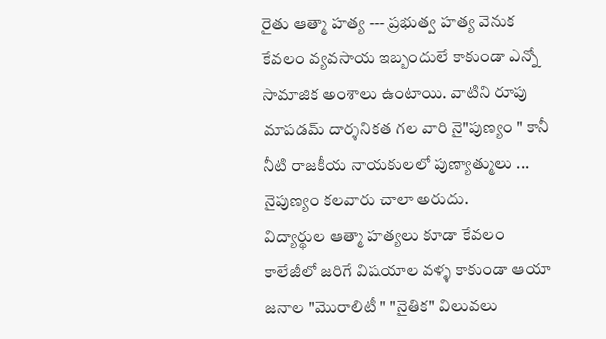రైతు ఆత్మా హత్య --- ప్రభుత్వ హత్య వెనుక కేవలం వ్యవసాయ ఇబ్బందులే కాకుండా ఎన్నో సామాజిక అంశాలు ఉంటాయి. వాటిని రూపు మాపడమ్ దార్శనికత గల వారి నై"పుణ్యం " కానీ నీటి రాజకీయ నాయకులలో పుణ్యాత్ములు ... నైపుణ్యం కలవారు చాలా అరుదు.
విద్యార్థుల ఆత్మా హత్యలు కూడా కేవలం కాలేజీలో జరిగే విషయాల వళ్ళ కాకుండా ఆయా జనాల "మొరాలిటీ " "నైతిక" విలువలు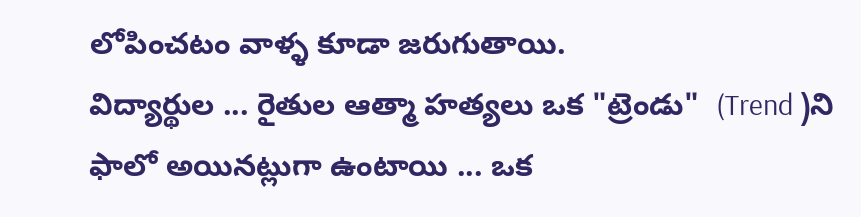లోపించటం వాళ్ళ కూడా జరుగుతాయి.
విద్యార్థుల ... రైతుల ఆత్మా హత్యలు ఒక "ట్రెండు"  (Trend )ని ఫాలో అయినట్లుగా ఉంటాయి ... ఒక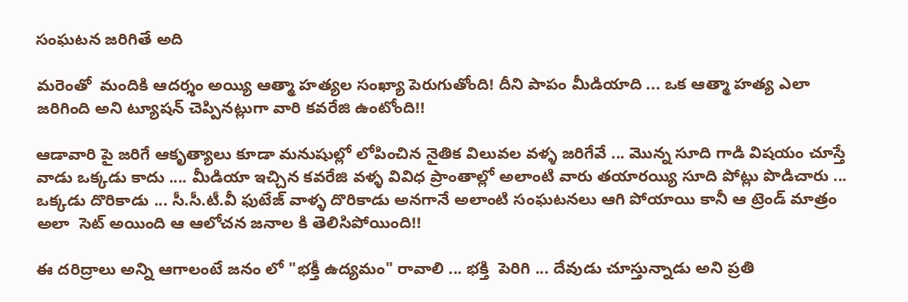సంఘటన జరిగితే అది

మరెంతో  మందికి ఆదర్శం అయ్యి ఆత్మా హత్యల సంఖ్యా పెరుగుతోంది! దీని పాపం మీడియాది ... ఒక ఆత్మా హత్య ఎలా జరిగింది అని ట్యూషన్ చెప్పినట్లుగా వారి కవరేజి ఉంటోంది!!

ఆడావారి పై జరిగే ఆకృత్యాలు కూడా మనుషుల్లో లోపించిన నైతిక విలువల వళ్ళ జరిగేవే ... మొన్న సూది గాడి విషయం చూస్తే వాడు ఒక్కడు కాదు .... మీడియా ఇచ్చిన కవరేజి వళ్ళ వివిధ ప్రాంతాల్లో అలాంటి వారు తయారయ్యి సూది పోట్లు పొడిచారు ... ఒక్కడు దొరికాడు ... సీ.సీ.టీ.వీ ఫుటేజ్ వాళ్ళ దొరికాడు అనగానే అలాంటి సంఘటనలు ఆగి పోయాయి కానీ ఆ ట్రెండ్ మాత్రం అలా  సెట్ అయింది ఆ ఆలోచన జనాల కి తెలిసిపోయింది!!

ఈ దరిద్రాలు అన్ని ఆగాలంటే జనం లో "భక్తీ ఉద్యమం" రావాలి ... భక్తి  పెరిగి ... దేవుడు చూస్తున్నాడు అని ప్రతి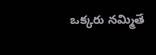ఒక్కరు నమ్మితే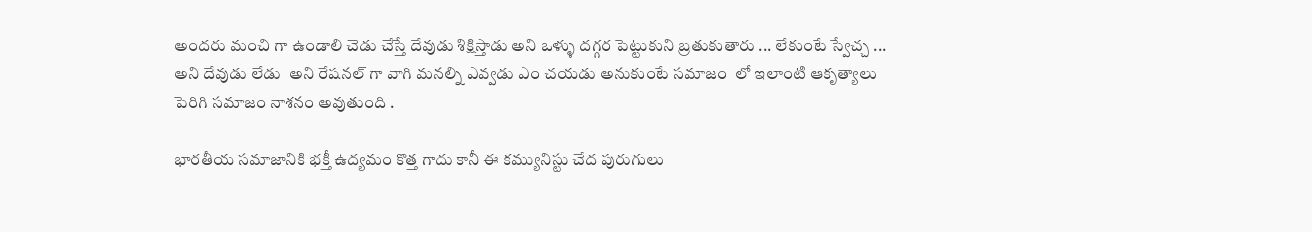అందరు మంచి గా ఉండాలి చెడు చేస్తే దేవుడు శిక్షిస్తాడు అని ఒళ్ళు దగ్గర పెట్టుకుని బ్రతుకుతారు ... లేకుంటే స్వేచ్చ ... అని దేవుడు లేడు  అని రేషనల్ గా వాగి మనల్ని ఎవ్వడు ఎం చయడు అనుకుంటే సమాజం  లో ఇలాంటి ఆకృత్యాలు పెరిగి సమాజం నాశనం అవుతుంది .

భారతీయ సమాజానికి భక్తీ ఉద్యమం కొత్త గాదు కానీ ఈ కమ్యునిస్టు చేద పురుగులు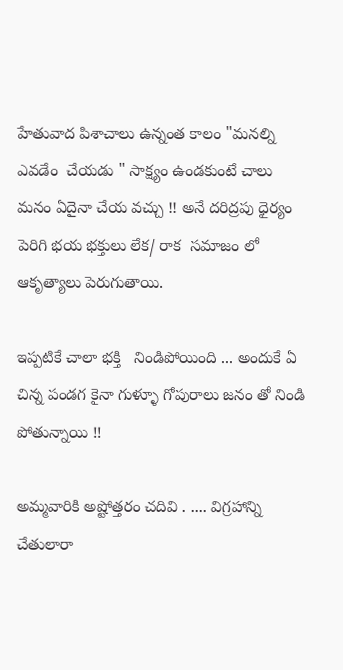హేతువాద పిశాచాలు ఉన్నంత కాలం "మనల్ని ఎవడేం  చేయడు " సాక్ష్యం ఉండకుంటే చాలు మనం ఏదైనా చేయ వచ్చు !! అనే దరిద్రపు ధైర్యం పెరిగి భయ భక్తులు లేక/ రాక  సమాజం లో ఆకృత్యాలు పెరుగుతాయి.

ఇప్పటికే చాలా భక్తి   నిండిపోయింది ... అందుకే ఏ  చిన్న పండగ కైనా గుళ్ళూ గోపురాలు జనం తో నిండి పోతున్నాయి !!

అమ్మవారికి అష్టోత్తరం చదివి . .... విగ్రహాన్ని చేతులారా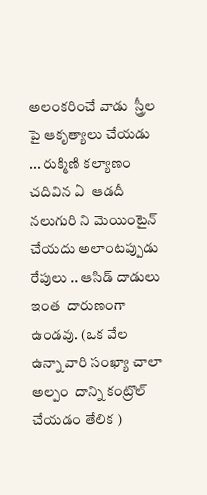అలంకరించే వాడు  స్త్రీల పై ఆకృత్యాలు చేయడు  ... రుక్మిణి కల్యాణం చదివిన ఏ  ఆడదీ నలుగురి ని మెయింటైన్ చేయదు అలాంటప్పుడు రేపులు .. ఆసిడ్ దాడులు ఇంత  దారుణంగా ఉండవు. (ఒక వేల  ఉన్నా వారి సంఖ్యా చాలా అల్పం  దాన్ని కంట్రొల్ చేయడం తేలిక )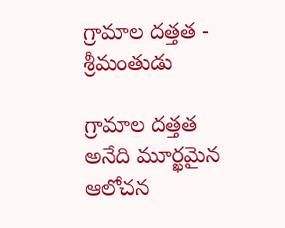గ్రామాల దత్తత - శ్రీమంతుడు

గ్రామాల దత్తత అనేది మూర్ఖమైన ఆలోచన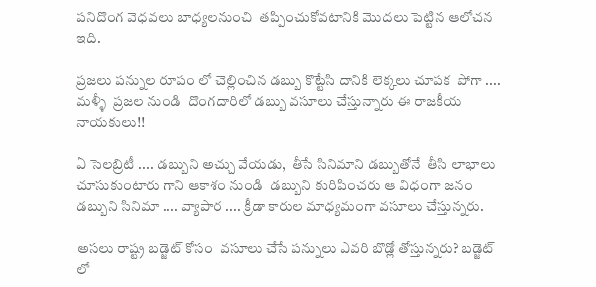పనిదొంగ వెధవలు బాధ్యలనుంచి  తప్పించుకోవటానికి మొదలు పెట్టిన ఆలోచన ఇది.

ప్రజలు పన్నుల రూపం లో చెల్లించిన డబ్బు కొట్టేసి దానికి లెక్కలు చూపక  పోగా .... మళ్ళీ  ప్రజల నుండి  దొంగదారిలో డబ్బు వసూలు చేస్తున్నారు ఈ రాజకీయ నాయకులు!!

ఏ సెలబ్రిటీ .... డబ్బుని అచ్చు వేయడు,  తీసే సినిమాని డబ్బుతోనే  తీసి లాభాలు చూసుకుంటారు గాని ఆకాశం నుండి  డబ్బుని కురిపించరు ఆ విధంగా జనం డబ్బుని సినిమా .... వ్యాపార .... క్రీడా కారుల మాధ్యమంగా వసూలు చేస్తున్నరు.

అసలు రాష్ట్ర బడ్జెట్ కోసం  వసూలు చేసే పన్నులు ఎవరి బొడ్లో తోస్తున్నరు? బడ్జెట్ లో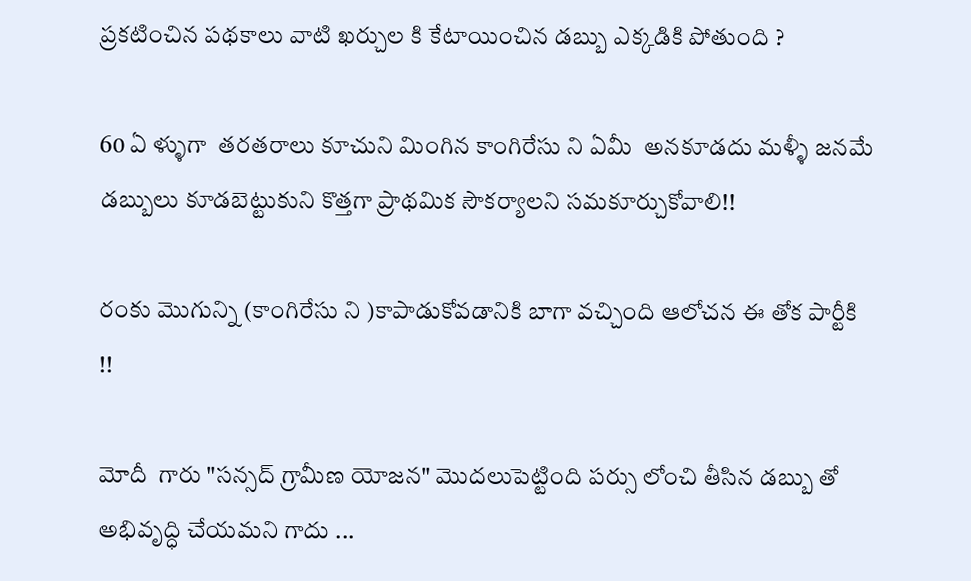ప్రకటించిన పథకాలు వాటి ఖర్చుల కి కేటాయించిన డబ్బు ఎక్కడికి పోతుంది ?

60 ఏ ళ్ళుగా  తరతరాలు కూచుని మింగిన కాంగిరేసు ని ఏమీ  అనకూడదు మళ్ళీ జనమే డబ్బులు కూడబెట్టుకుని కొత్తగా ప్రాథమిక సౌకర్యాలని సమకూర్చుకోవాలి!!

రంకు మొగున్ని (కాంగిరేసు ని )కాపాడుకోవడానికి బాగా వచ్చింది ఆలోచన ఈ తోక పార్టీకి !!

మోదీ  గారు "సన్సద్ గ్రామీణ యోజన" మొదలుపెట్టింది పర్సు లోంచి తీసిన డబ్బు తో అభివృద్ధి చేయమని గాదు ...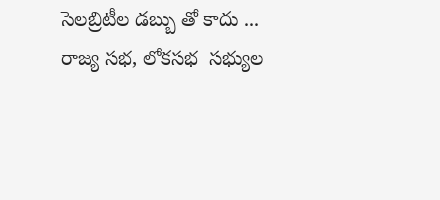సెలబ్రిటీల డబ్బు తో కాదు ...
రాజ్య సభ, లోకసభ  సభ్యుల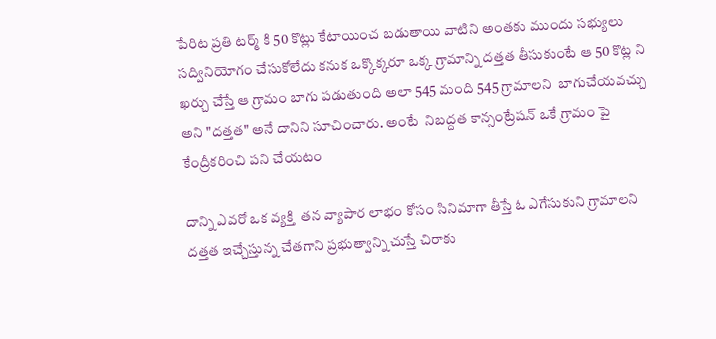పేరిట ప్రతి టర్మ్ కి 50 కొట్లు కేటాయించ బడుతాయి వాటిని అంతకు ముందు సభ్యులు సద్వినియోగం చేసుకోలేదు కనుక ఒక్కొక్కరూ ఒక్క గ్రామాన్ని దత్తత తీసుకుంటే ఆ 50 కొట్ల ని ఖర్చు చేస్తే ఆ గ్రామం బాగు పడుతుంది అలా 545 మంది 545 గ్రామాలని  బాగుచేయవచ్చు అని "దత్తత" అనే దానిని సూచించారు. అంటే  నిబద్దత కాన్సంట్రేషన్ ఒకే గ్రామం పై కేంద్రీకరించి పని చేయటం

దాన్ని ఎవరో ఒక వ్యక్తి  తన వ్యాపార లాభం కోసం సినిమాగా తీస్తే ఓ ఎగేసుకుని గ్రామాలని దత్తత ఇచ్చేస్తున్న చేతగాని ప్రభుత్వాన్ని చుస్తే చిరాకు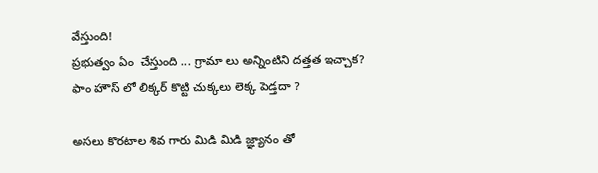వేస్తుంది!
ప్రభుత్వం ఏం  చేస్తుంది ... గ్రామా లు అన్నింటిని దత్తత ఇచ్చాక? ఫాం హౌస్ లో లిక్కర్ కొట్టి చుక్కలు లెక్క పెడ్తదా ?

అసలు కొరటాల శివ గారు మిడి మిడి జ్ఞ్యానం తో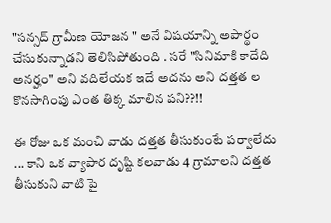"సన్సద్ గ్రామీణ యోజన " అనే విషయాన్ని అపార్థం చేసుకున్నాడని తెలిసిపోతుంది . సరే "సినిమాకి కాదేది అనర్హం" అని వదిలేయక ఇదే అదను అని దత్తత ల కొనసాగింపు ఎంత తిక్క మాలిన పని??!!

ఈ రోజు ఒక మంచి వాడు దత్తత తీసుకుంటే పర్వాలేదు ... కాని ఒక వ్యాపార దృష్టి కలవాడు 4 గ్రామాలని దత్తత తీసుకుని వాటి పై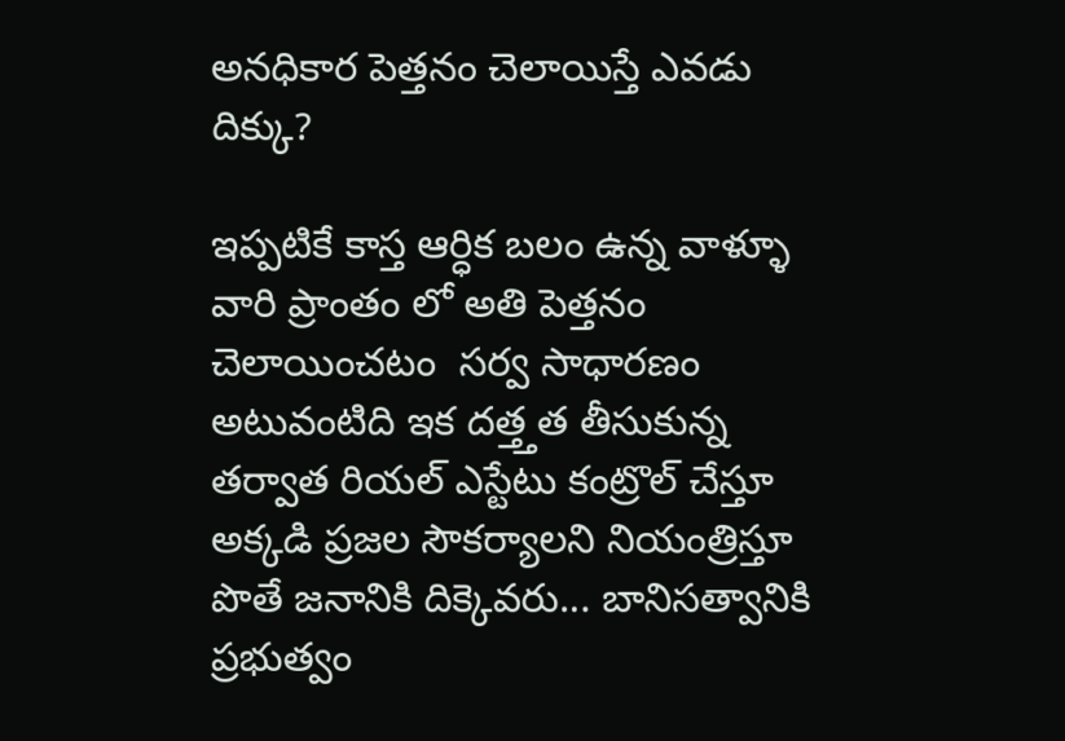అనధికార పెత్తనం చెలాయిస్తే ఎవడు దిక్కు?

ఇప్పటికే కాస్త ఆర్ధిక బలం ఉన్న వాళ్ళూ వారి ప్రాంతం లో అతి పెత్తనం చెలాయించటం  సర్వ సాధారణం అటువంటిది ఇక దత్త్తత తీసుకున్న తర్వాత రియల్ ఎస్టేటు కంట్రొల్ చేస్తూ అక్కడి ప్రజల సౌకర్యాలని నియంత్రిస్తూ పొతే జనానికి దిక్కెవరు... బానిసత్వానికి ప్రభుత్వం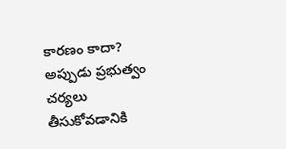కారణం కాదా?  అప్పుడు ప్రభుత్వం చర్యలు తీసుకోవడానికి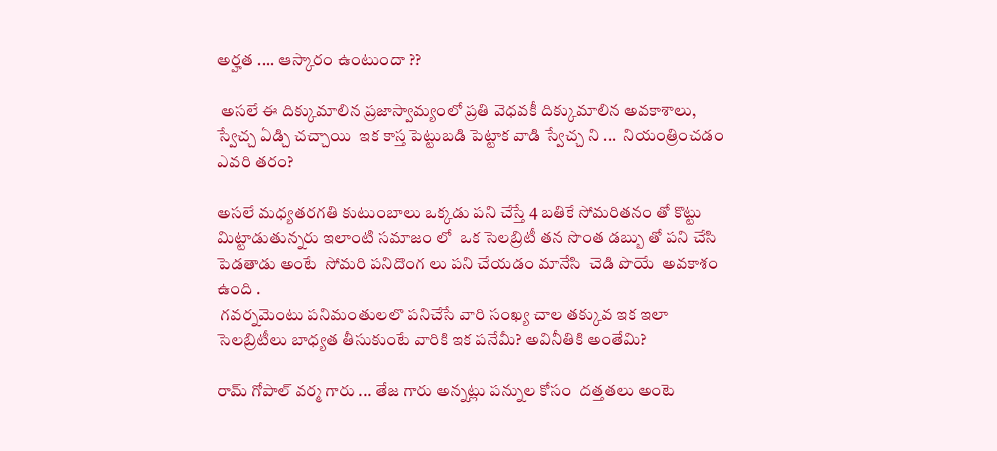అర్హత .... ఆస్కారం ఉంటుందా ??

 అసలే ఈ దిక్కుమాలిన ప్రజాస్వామ్యంలో ప్రతి వెధవకీ దిక్కుమాలిన అవకాశాలు, స్వేచ్చ ఏడ్చి చచ్చాయి  ఇక కాస్త పెట్టుబడి పెట్టాక వాడి స్వేచ్చ ని ...  నియంత్రించడం ఎవరి తరం?

అసలే మధ్యతరగతి కుటుంబాలు ఒక్కడు పని చేస్తే 4 బతికే సోమరితనం తో కొట్టు  మిట్టాడుతున్నరు ఇలాంటి సమాజం లో  ఒక సెలబ్రిటీ తన సొంత డబ్బు తో పని చేసి పెడతాడు అంటే  సోమరి పనిదొంగ లు పని చేయడం మానేసి  చెడి పొయే  అవకాశం ఉంది .
 గవర్నమెంటు పనిమంతులలొ పనిచేసే వారి సంఖ్య చాల తక్కువ ఇక ఇలా సెలబ్రిటీలు బాధ్యత తీసుకుంటే వారికి ఇక పనేమీ? అవినీతికి అంతేమి?

రామ్ గోపాల్ వర్మ గారు ... తేజ గారు అన్నట్లు పన్నుల కోసం  దత్తతలు అంటె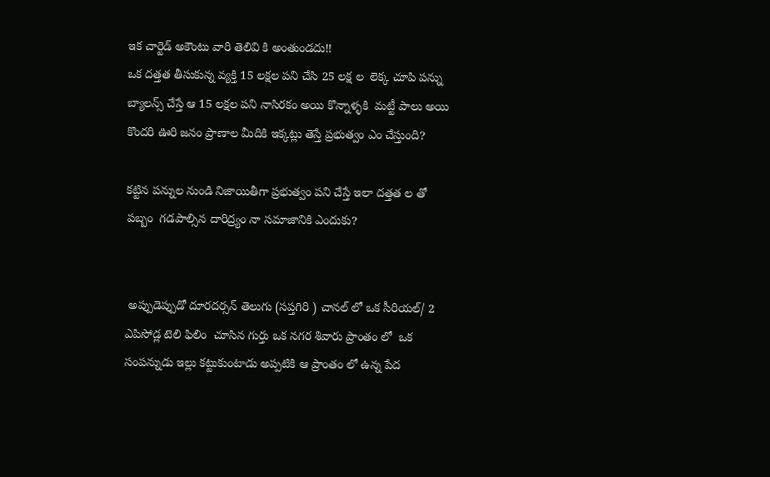ఇక చార్టెడ్ అకౌంటు వారి తెలివి కి అంతుండదు!!
ఒక దత్తత తీసుకున్న వ్యక్తి 15 లక్షల పని చేసి 25 లక్ష ల  లెక్క చూపి పన్ను బ్యాలన్స్ చేస్తే ఆ 15 లక్షల పని నాసిరకం అయి కొన్నాళ్ళకి  మట్టీ పాలు అయి కొందరి ఊరి జనం ప్రాణాల మీదికి ఇక్కట్లు తెస్తే ప్రభుత్వం ఎం చేస్తుంది?

కట్టిన పన్నుల నుండి నిజాయితీగా ప్రభుత్వం పని చేస్తే ఇలా దత్తత ల తో  పబ్బం  గడపాల్సిన దారిద్ర్యం నా సమాజానికి ఎందుకు?


 అప్పుడెప్పుడో దూరదర్సన్ తెలుగు (సప్తగిరి ) చానల్ లో ఒక సీరియల్/ 2 ఎపిసోడ్ల టెలి ఫిలిం  చూసిన గుర్తు ఒక నగర శివారు ప్రాంతం లో  ఒక సంపన్నుడు ఇల్లు కట్టుకుంటాడు అప్పటికి ఆ ప్రాంతం లో ఉన్న పేద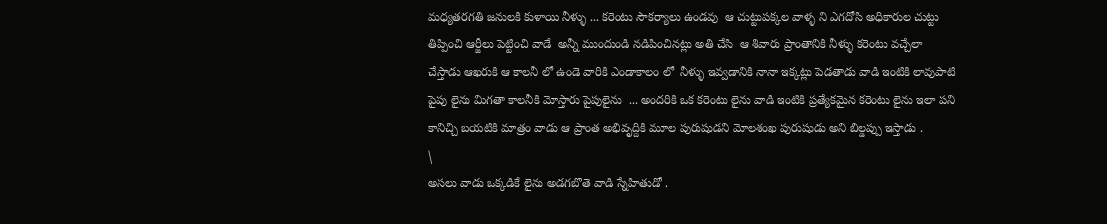మధ్యతరగతి జనులకి కుళాయి నీళ్ళు ... కరెంటు సౌకర్యాలు ఉండవు  ఆ చుట్టుపక్కల వాళ్ళ ని ఎగదోసి అధికారుల చుట్టు తిప్పించి ఆర్జీలు పెట్టించి వాడే  అన్నీ ముందుండి నడిపించినట్లు అతి చేసి  ఆ శివారు ప్రాంతానికి నీళ్ళు కరెంటు వచ్చేలా చేస్తాడు ఆఖరుకి ఆ కాలనీ లో ఉండె వారికి ఎండాకాలం లో  నీళ్ళు ఇవ్వడానికి నానా ఇక్కట్లు పెడతాడు వాడి ఇంటికి లావుపాటి పైపు లైను మిగతా కాలనీకి మోస్తారు పైపులైను  ... అందరికి ఒక కరెంటు లైను వాడి ఇంటికి ప్రత్యేకమైన కరెంటు లైను ఇలా పని కానిచ్చి బయటికి మాత్రం వాడు ఆ ప్రాంత అభివృద్దికి మూల పురుషుడని మోలశంఖ పురుషుడు అని బిల్డప్పు ఇస్తాడు .
\
అసలు వాడు ఒక్కడికే లైను అడగబొతె వాడి స్నేహితుడో .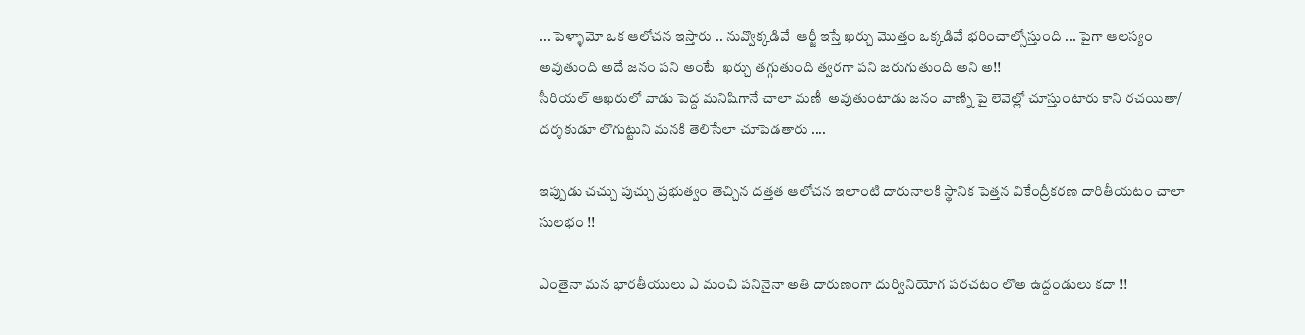... పెళ్ళామో ఒక ఆలోచన ఇస్తారు .. నువ్వొక్కడివే  ఆర్జీ ఇస్తే ఖర్చు మొత్తం ఒక్కడివే భరించాల్సోస్తుంది ... పైగా ఆలస్యం అవుతుంది అదే జనం పని అంటే  ఖర్చు తగ్గుతుంది త్వరగా పని జరుగుతుంది అని అ!!
సీరియల్ ఆఖరులో వాడు పెద్ద మనిషిగానే చాలా మణీ  అవుతుంటాడు జనం వాణ్ని పై లెవెల్లో చూస్తుంటారు కాని రచయితా/ దర్శకుడూ లొగుట్టుని మనకి తెలిసేలా చూపెడతారు ....

ఇప్పుడు చచ్చు పుచ్చు ప్రభుత్వం తెచ్చిన దత్తత ఆలోచన ఇలాంటి దారునాలకి స్థానిక పెత్తన వికేంద్రీకరణ దారితీయటం చాలా సులభం !!

ఎంతైనా మన భారతీయులు ఎ మంచి పనినైనా అతి దారుణంగా దుర్వినియోగ పరచటం లొఅ ఉద్దండులు కదా !!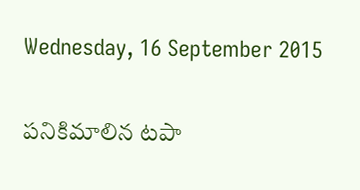Wednesday, 16 September 2015

పనికిమాలిన టపా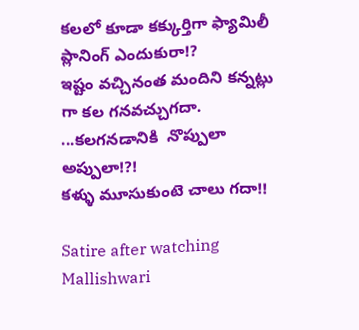కలలో కూడా కక్కుర్తిగా ఫ్యామిలీ ప్లానింగ్ ఎందుకురా!?
ఇష్టం వచ్చినంత మందిని కన్నట్లు గా కల గనవచ్చుగదా. ...కలగనడానికి  నొప్పులా అప్పులా!?!
కళ్ళు మూసుకుంటె చాలు గదా!!

Satire after watching Mallishwari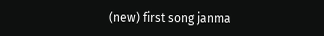(new) first song janma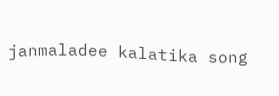janmaladee kalatika song